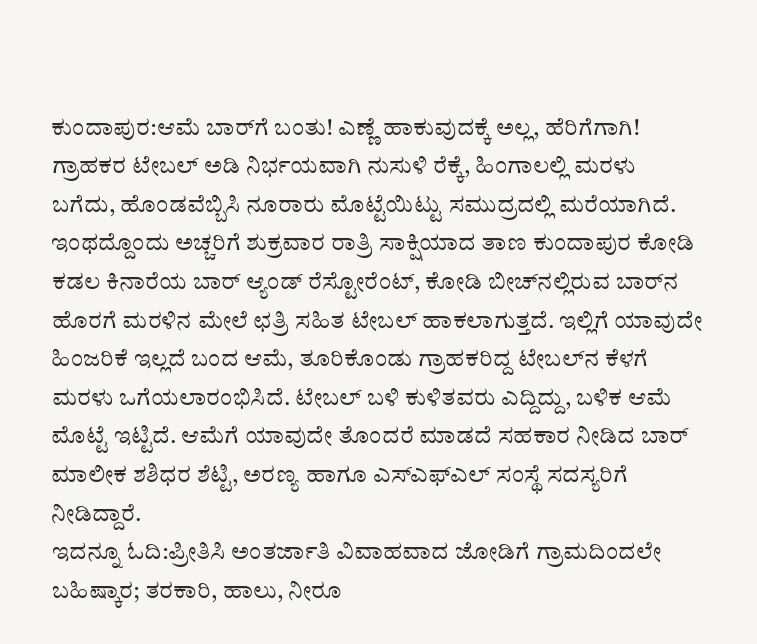ಕುಂದಾಪುರ:ಆಮೆ ಬಾರ್‌ಗೆ ಬಂತು! ಎಣ್ಣೆ ಹಾಕುವುದಕ್ಕೆ ಅಲ್ಲ, ಹೆರಿಗೆಗಾಗಿ! ಗ್ರಾಹಕರ ಟೇಬಲ್ ಅಡಿ ನಿರ್ಭಯವಾಗಿ ನುಸುಳಿ ರೆಕ್ಕೆ, ಹಿಂಗಾಲಲ್ಲಿ ಮರಳು ಬಗೆದು, ಹೊಂಡವೆಬ್ಬಿಸಿ ನೂರಾರು ಮೊಟ್ಟೆಯಿಟ್ಟು ಸಮುದ್ರದಲ್ಲಿ ಮರೆಯಾಗಿದೆ.
ಇಂಥದ್ದೊಂದು ಅಚ್ಚರಿಗೆ ಶುಕ್ರವಾರ ರಾತ್ರಿ ಸಾಕ್ಷಿಯಾದ ತಾಣ ಕುಂದಾಪುರ ಕೋಡಿ ಕಡಲ ಕಿನಾರೆಯ ಬಾರ್ ಆ್ಯಂಡ್ ರೆಸ್ಟೋರೆಂಟ್, ಕೋಡಿ ಬೀಚ್‌ನಲ್ಲಿರುವ ಬಾರ್‌ನ ಹೊರಗೆ ಮರಳಿನ ಮೇಲೆ ಛತ್ರಿ ಸಹಿತ ಟೇಬಲ್ ಹಾಕಲಾಗುತ್ತದೆ. ಇಲ್ಲಿಗೆ ಯಾವುದೇ ಹಿಂಜರಿಕೆ ಇಲ್ಲದೆ ಬಂದ ಆಮೆ, ತೂರಿಕೊಂಡು ಗ್ರಾಹಕರಿದ್ದ ಟೇಬಲ್‌ನ ಕೆಳಗೆ ಮರಳು ಒಗೆಯಲಾರಂಭಿಸಿದೆ. ಟೇಬಲ್ ಬಳಿ ಕುಳಿತವರು ಎದ್ದಿದ್ದು, ಬಳಿಕ ಆಮೆ ಮೊಟ್ಟೆ ಇಟ್ಟಿದೆ. ಆಮೆಗೆ ಯಾವುದೇ ತೊಂದರೆ ಮಾಡದೆ ಸಹಕಾರ ನೀಡಿದ ಬಾರ್ ಮಾಲೀಕ ಶಶಿಧರ ಶೆಟ್ಟಿ, ಅರಣ್ಯ ಹಾಗೂ ಎಸ್‌ಎಫ್‌ಎಲ್ ಸಂಸ್ಥೆ ಸದಸ್ಯರಿಗೆ ನೀಡಿದ್ದಾರೆ.
ಇದನ್ನೂ ಓದಿ:ಪ್ರೀತಿಸಿ ಅಂತರ್ಜಾತಿ ವಿವಾಹವಾದ ಜೋಡಿಗೆ ಗ್ರಾಮದಿಂದಲೇ ಬಹಿಷ್ಕಾರ; ತರಕಾರಿ, ಹಾಲು, ನೀರೂ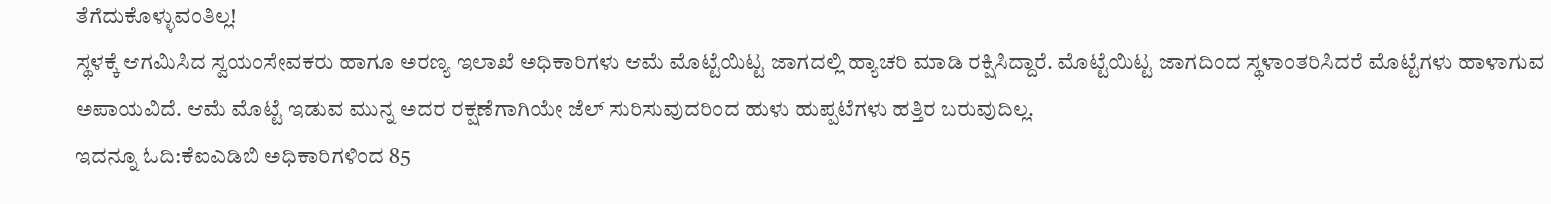ತೆಗೆದುಕೊಳ್ಳುವಂತಿಲ್ಲ!
ಸ್ಥಳಕ್ಕೆ ಆಗಮಿಸಿದ ಸ್ವಯಂಸೇವಕರು ಹಾಗೂ ಅರಣ್ಯ ಇಲಾಖೆ ಅಧಿಕಾರಿಗಳು ಆಮೆ ಮೊಟ್ಟೆಯಿಟ್ಟ ಜಾಗದಲ್ಲಿ ಹ್ಯಾಚರಿ ಮಾಡಿ ರಕ್ಷಿಸಿದ್ದಾರೆ. ಮೊಟ್ಟೆಯಿಟ್ಟ ಜಾಗದಿಂದ ಸ್ಥಳಾಂತರಿಸಿದರೆ ಮೊಟ್ಟೆಗಳು ಹಾಳಾಗುವ ಅಪಾಯವಿದೆ. ಆಮೆ ಮೊಟ್ಟೆ ಇಡುವ ಮುನ್ನ ಅದರ ರಕ್ಷಣೆಗಾಗಿಯೇ ಜೆಲ್ ಸುರಿಸುವುದರಿಂದ ಹುಳು ಹುಪ್ಪಟೆಗಳು ಹತ್ತಿರ ಬರುವುದಿಲ್ಲ.
ಇದನ್ನೂ ಓದಿ:ಕೆಐಎಡಿಬಿ ಅಧಿಕಾರಿಗಳಿಂದ 85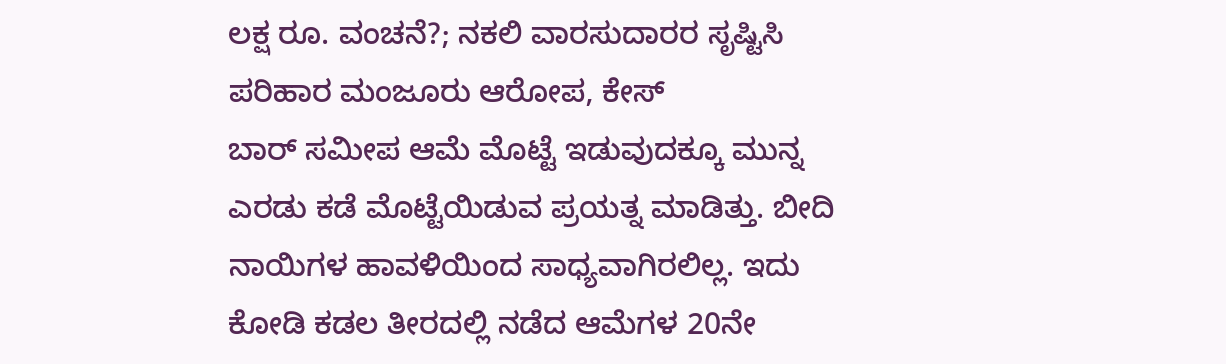ಲಕ್ಷ ರೂ. ವಂಚನೆ?; ನಕಲಿ ವಾರಸುದಾರರ ಸೃಷ್ಟಿಸಿ ಪರಿಹಾರ ಮಂಜೂರು ಆರೋಪ, ಕೇಸ್
ಬಾರ್ ಸಮೀಪ ಆಮೆ ಮೊಟ್ಟೆ ಇಡುವುದಕ್ಕೂ ಮುನ್ನ ಎರಡು ಕಡೆ ಮೊಟ್ಟೆಯಿಡುವ ಪ್ರಯತ್ನ ಮಾಡಿತ್ತು. ಬೀದಿ ನಾಯಿಗಳ ಹಾವಳಿಯಿಂದ ಸಾಧ್ಯವಾಗಿರಲಿಲ್ಲ. ಇದು ಕೋಡಿ ಕಡಲ ತೀರದಲ್ಲಿ ನಡೆದ ಆಮೆಗಳ 20ನೇ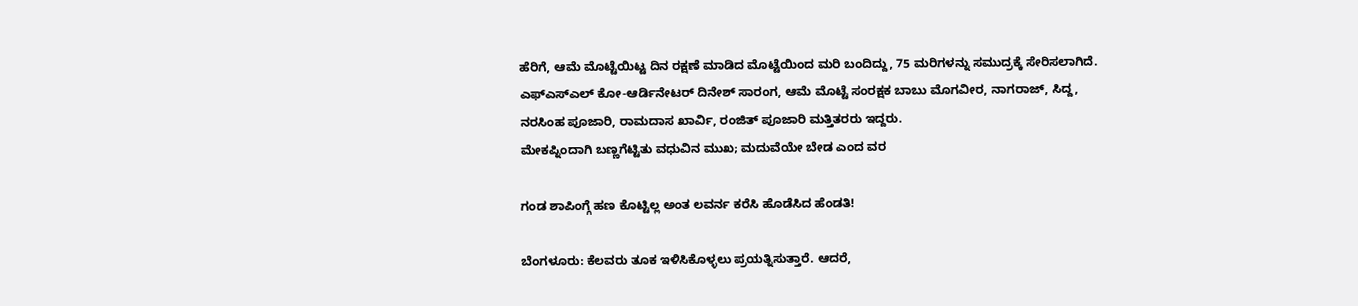ಹೆರಿಗೆ, ಆಮೆ ಮೊಟ್ಟೆಯಿಟ್ಟ ದಿನ ರಕ್ಷಣೆ ಮಾಡಿದ ಮೊಟ್ಟೆಯಿಂದ ಮರಿ ಬಂದಿದ್ದು, 75 ಮರಿಗಳನ್ನು ಸಮುದ್ರಕ್ಕೆ ಸೇರಿಸಲಾಗಿದೆ. ಎಫ್‌ಎಸ್‌ಎಲ್ ಕೋ-ಆರ್ಡಿನೇಟರ್ ದಿನೇಶ್ ಸಾರಂಗ, ಆಮೆ ಮೊಟ್ಟೆ ಸಂರಕ್ಷಕ ಬಾಬು ಮೊಗವೀರ, ನಾಗರಾಜ್, ಸಿದ್ದ, ನರಸಿಂಹ ಪೂಜಾರಿ, ರಾಮದಾಸ ಖಾರ್ವಿ, ರಂಜಿತ್ ಪೂಜಾರಿ ಮತ್ತಿತರರು ಇದ್ದರು.
ಮೇಕಪ್ನಿಂದಾಗಿ ಬಣ್ಣಗೆಟ್ಟಿತು ವಧುವಿನ ಮುಖ; ಮದುವೆಯೇ ಬೇಡ ಎಂದ ವರ

ಗಂಡ ಶಾಪಿಂಗ್ಗೆ ಹಣ ಕೊಟ್ಟಿಲ್ಲ ಅಂತ ಲವರ್ನ ಕರೆಸಿ ಹೊಡೆಸಿದ ಹೆಂಡತಿ!

ಬೆಂಗಳೂರು: ಕೆಲವರು ತೂಕ ಇಳಿಸಿಕೊಳ್ಳಲು ಪ್ರಯತ್ನಿಸುತ್ತಾರೆ. ಆದರೆ,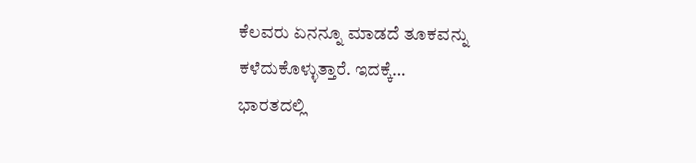ಕೆಲವರು ಏನನ್ನೂ ಮಾಡದೆ ತೂಕವನ್ನು ಕಳೆದುಕೊಳ್ಳುತ್ತಾರೆ. ಇದಕ್ಕೆ…
ಭಾರತದಲ್ಲಿ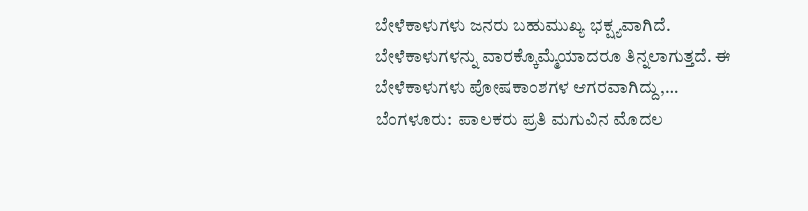ಬೇಳೆಕಾಳುಗಳು ಜನರು ಬಹುಮುಖ್ಯ ಭಕ್ಷ್ಯವಾಗಿದೆ. ಬೇಳೆಕಾಳುಗಳನ್ನು ವಾರಕ್ಕೊಮ್ಮೆಯಾದರೂ ತಿನ್ನಲಾಗುತ್ತದೆ. ಈ ಬೇಳೆಕಾಳುಗಳು ಪೋಷಕಾಂಶಗಳ ಆಗರವಾಗಿದ್ದು,…
ಬೆಂಗಳೂರು:  ಪಾಲಕರು ಪ್ರತಿ ಮಗುವಿನ ಮೊದಲ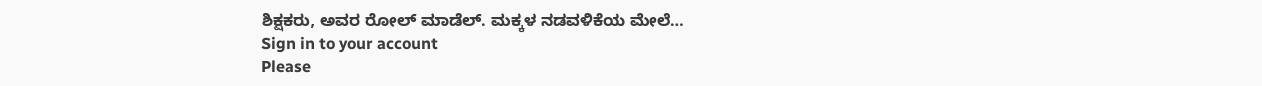ಶಿಕ್ಷಕರು, ಅವರ ರೋಲ್ ಮಾಡೆಲ್. ಮಕ್ಕಳ ನಡವಳಿಕೆಯ ಮೇಲೆ…
Sign in to your account
Please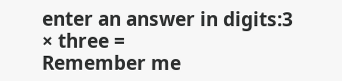enter an answer in digits:3 × three =
Remember me